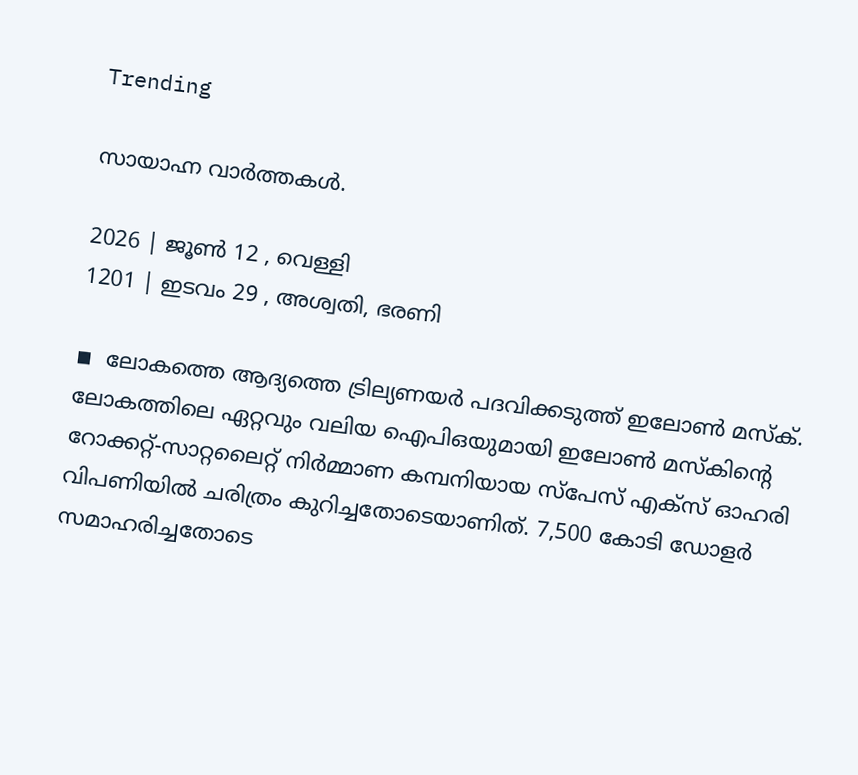Trending

സായാഹ്ന വാര്‍ത്തകള്‍.

2026 | ജൂണ്‍ 12 , വെള്ളി
1201 | ഇടവം 29 , അശ്വതി, ഭരണി

◾  ലോകത്തെ ആദ്യത്തെ ട്രില്യണയര്‍ പദവിക്കടുത്ത് ഇലോണ്‍ മസ്‌ക്. ലോകത്തിലെ ഏറ്റവും വലിയ ഐപിഒയുമായി ഇലോണ്‍ മസ്‌കിന്റെ റോക്കറ്റ്-സാറ്റലൈറ്റ് നിര്‍മ്മാണ കമ്പനിയായ സ്പേസ് എക്‌സ് ഓഹരി വിപണിയില്‍ ചരിത്രം കുറിച്ചതോടെയാണിത്. 7,500 കോടി ഡോളര്‍ സമാഹരിച്ചതോടെ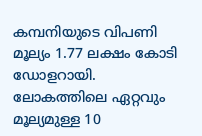കമ്പനിയുടെ വിപണി മൂല്യം 1.77 ലക്ഷം കോടി ഡോളറായി. ലോകത്തിലെ ഏറ്റവും മൂല്യമുള്ള 10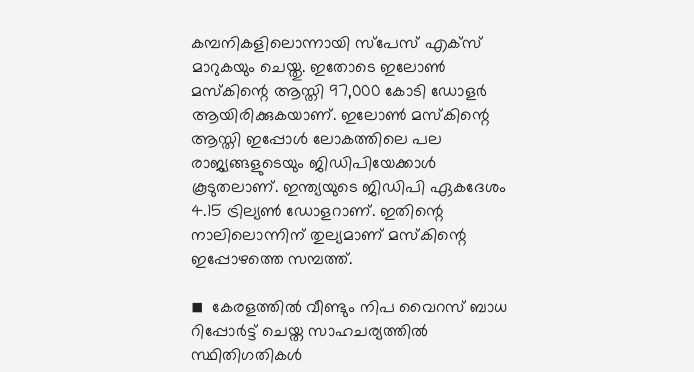കമ്പനികളിലൊന്നായി സ്പേസ് എക്‌സ് മാറുകയും ചെയ്തു. ഇതോടെ ഇലോണ്‍ മസ്‌കിന്റെ ആസ്തി 97,000 കോടി ഡോളര്‍ ആയിരിക്കുകയാണ്. ഇലോണ്‍ മസ്‌കിന്റെ ആസ്തി ഇപ്പോള്‍ ലോകത്തിലെ പല രാജ്യങ്ങളുടെയും ജിഡിപിയേക്കാള്‍ കൂടുതലാണ്. ഇന്ത്യയുടെ ജിഡിപി ഏകദേശം 4.15 ട്രില്യണ്‍ ഡോളറാണ്. ഇതിന്റെ നാലിലൊന്നിന് തുല്യമാണ് മസ്‌കിന്റെ ഇപ്പോഴത്തെ സമ്പത്ത്.

◾  കേരളത്തില്‍ വീണ്ടും നിപ വൈറസ് ബാധ റിപ്പോര്‍ട്ട് ചെയ്ത സാഹചര്യത്തില്‍ സ്ഥിതിഗതികള്‍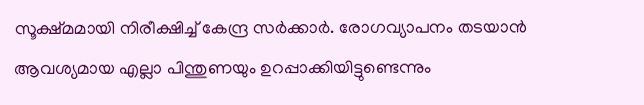സൂക്ഷ്മമായി നിരീക്ഷിച്ച് കേന്ദ്ര സര്‍ക്കാര്‍. രോഗവ്യാപനം തടയാന്‍ ആവശ്യമായ എല്ലാ പിന്തുണയും ഉറപ്പാക്കിയിട്ടുണ്ടെന്നും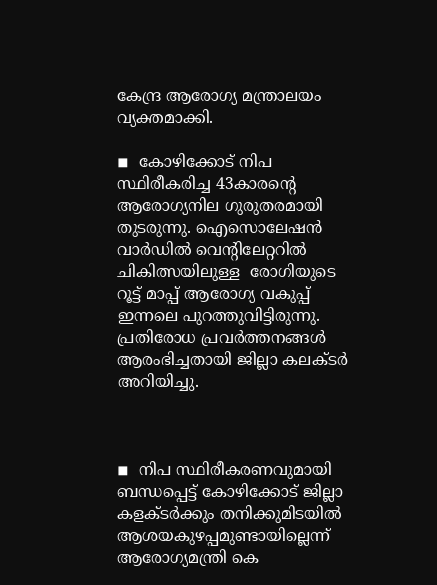കേന്ദ്ര ആരോഗ്യ മന്ത്രാലയം വ്യക്തമാക്കി.

◾  കോഴിക്കോട് നിപ സ്ഥിരീകരിച്ച 43കാരന്റെ ആരോഗ്യനില ഗുരുതരമായി തുടരുന്നു. ഐസൊലേഷന്‍ വാര്‍ഡില്‍ വെന്റിലേറ്ററില്‍ ചികിത്സയിലുള്ള  രോഗിയുടെ റൂട്ട് മാപ്പ് ആരോഗ്യ വകുപ്പ് ഇന്നലെ പുറത്തുവിട്ടിരുന്നു. പ്രതിരോധ പ്രവര്‍ത്തനങ്ങള്‍ ആരംഭിച്ചതായി ജില്ലാ കലക്ടര്‍ അറിയിച്ചു.



◾  നിപ സ്ഥിരീകരണവുമായി ബന്ധപ്പെട്ട് കോഴിക്കോട് ജില്ലാ കളക്ടര്‍ക്കും തനിക്കുമിടയില്‍ ആശയകുഴപ്പമുണ്ടായില്ലെന്ന് ആരോഗ്യമന്ത്രി കെ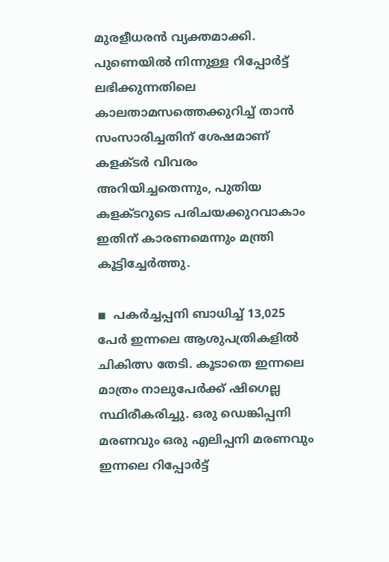മുരളീധരന്‍ വ്യക്തമാക്കി. പുണെയില്‍ നിന്നുള്ള റിപ്പോര്‍ട്ട് ലഭിക്കുന്നതിലെ കാലതാമസത്തെക്കുറിച്ച് താന്‍ സംസാരിച്ചതിന് ശേഷമാണ് കളക്ടര്‍ വിവരം അറിയിച്ചതെന്നും, പുതിയ കളക്ടറുടെ പരിചയക്കുറവാകാം ഇതിന് കാരണമെന്നും മന്ത്രി കൂട്ടിച്ചേര്‍ത്തു.

◾  പകര്‍ച്ചപ്പനി ബാധിച്ച് 13,025 പേര്‍ ഇന്നലെ ആശുപത്രികളില്‍ ചികിത്സ തേടി. കൂടാതെ ഇന്നലെ മാത്രം നാലുപേര്‍ക്ക് ഷിഗെല്ല സ്ഥിരീകരിച്ചു. ഒരു ഡെങ്കിപ്പനി മരണവും ഒരു എലിപ്പനി മരണവും ഇന്നലെ റിപ്പോര്‍ട്ട്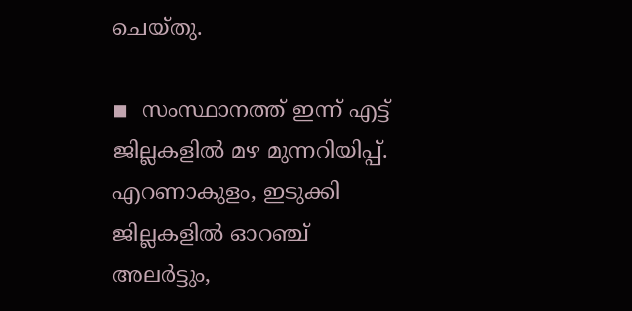ചെയ്തു.

◾  സംസ്ഥാനത്ത് ഇന്ന് എട്ട് ജില്ലകളില്‍ മഴ മുന്നറിയിപ്പ്. എറണാകുളം, ഇടുക്കി ജില്ലകളില്‍ ഓറഞ്ച് അലര്‍ട്ടും,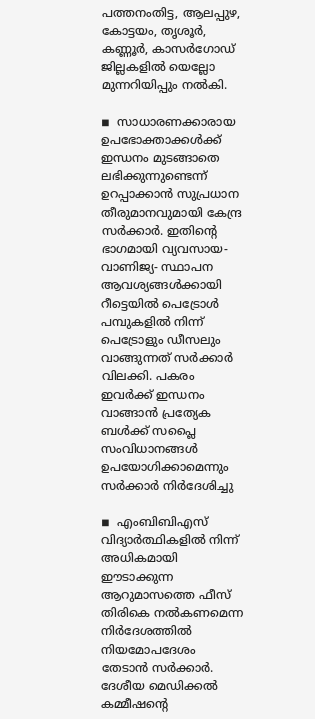പത്തനംതിട്ട, ആലപ്പുഴ, കോട്ടയം, തൃശൂര്‍, കണ്ണൂര്‍, കാസര്‍ഗോഡ് ജില്ലകളില്‍ യെല്ലോ മുന്നറിയിപ്പും നല്‍കി.

◾  സാധാരണക്കാരായ ഉപഭോക്താക്കള്‍ക്ക് ഇന്ധനം മുടങ്ങാതെ ലഭിക്കുന്നുണ്ടെന്ന് ഉറപ്പാക്കാന്‍ സുപ്രധാന തീരുമാനവുമായി കേന്ദ്ര സര്‍ക്കാര്‍. ഇതിന്റെ ഭാഗമായി വ്യവസായ- വാണിജ്യ- സ്ഥാപന ആവശ്യങ്ങള്‍ക്കായി റീട്ടെയില്‍ പെട്രോള്‍ പമ്പുകളില്‍ നിന്ന് പെട്രോളും ഡീസലും വാങ്ങുന്നത് സര്‍ക്കാര്‍ വിലക്കി. പകരം ഇവര്‍ക്ക് ഇന്ധനം വാങ്ങാന്‍ പ്രത്യേക ബള്‍ക്ക് സപ്ലൈ സംവിധാനങ്ങള്‍ ഉപയോഗിക്കാമെന്നും സര്‍ക്കാര്‍ നിര്‍ദേശിച്ചു

◾  എംബിബിഎസ് വിദ്യാര്‍ത്ഥികളില്‍ നിന്ന് അധികമായി ഈടാക്കുന്ന ആറുമാസത്തെ ഫീസ് തിരികെ നല്‍കണമെന്ന നിര്‍ദേശത്തില്‍ നിയമോപദേശം തേടാന്‍ സര്‍ക്കാര്‍. ദേശീയ മെഡിക്കല്‍ കമ്മീഷന്റെ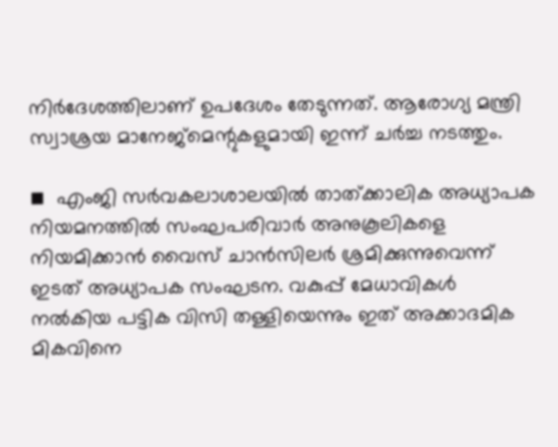നിര്‍ദേശത്തിലാണ് ഉപദേശം തേടുന്നത്. ആരോഗ്യ മന്ത്രി സ്വാശ്രയ മാനേജ്മെന്റുകളുമായി ഇന്ന് ചര്‍ച്ച നടത്തും.

◾  എംജി സര്‍വകലാശാലയില്‍ താത്ക്കാലിക അധ്യാപക നിയമനത്തില്‍ സംഘപരിവാര്‍ അനുകൂലികളെ നിയമിക്കാന്‍ വൈസ് ചാന്‍സിലര്‍ ശ്രമിക്കുന്നുവെന്ന് ഇടത് അധ്യാപക സംഘടന. വകുപ്പ് മേധാവികള്‍ നല്‍കിയ പട്ടിക വിസി തള്ളിയെന്നും ഇത് അക്കാദമിക മികവിനെ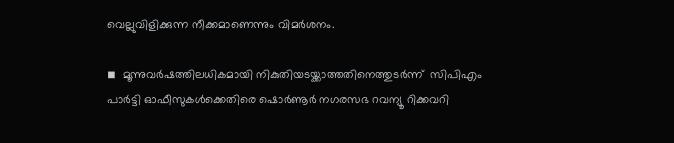വെല്ലുവിളിക്കുന്ന നീക്കമാണെന്നും വിമര്‍ശനം.

◾  മൂന്നുവര്‍ഷത്തിലധികമായി നികുതിയടയ്ക്കാത്തതിനെത്തുടര്‍ന്ന്  സിപിഎം പാര്‍ട്ടി ഓഫീസുകള്‍ക്കെതിരെ ഷൊര്‍ണൂര്‍ നഗരസഭ റവന്യൂ റിക്കവറി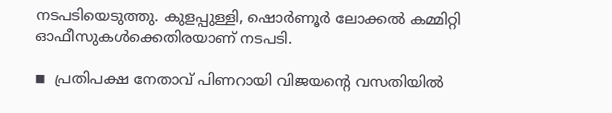നടപടിയെടുത്തു. കുളപ്പുള്ളി, ഷൊര്‍ണൂര്‍ ലോക്കല്‍ കമ്മിറ്റി ഓഫീസുകള്‍ക്കെതിരയാണ് നടപടി.

◾  പ്രതിപക്ഷ നേതാവ് പിണറായി വിജയന്റെ വസതിയില്‍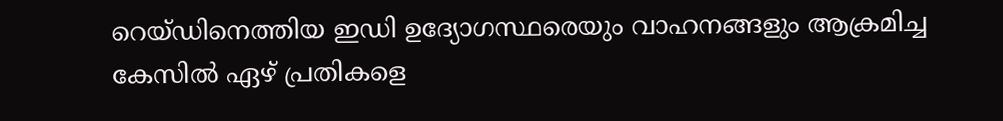റെയ്ഡിനെത്തിയ ഇഡി ഉദ്യോഗസ്ഥരെയും വാഹനങ്ങളും ആക്രമിച്ച കേസില്‍ ഏഴ് പ്രതികളെ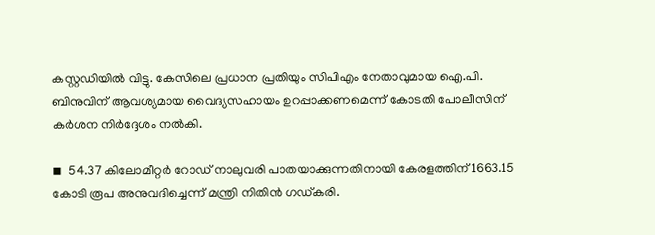കസ്റ്റഡിയില്‍ വിട്ടു. കേസിലെ പ്രധാന പ്രതിയും സിപിഎം നേതാവുമായ ഐ.പി. ബിനുവിന് ആവശ്യമായ വൈദ്യസഹായം ഉറപ്പാക്കണമെന്ന് കോടതി പോലീസിന് കര്‍ശന നിര്‍ദ്ദേശം നല്‍കി.

◾  54.37 കിലോമീറ്റര്‍ റോഡ് നാലുവരി പാതയാക്കുന്നതിനായി കേരളത്തിന് 1663.15 കോടി രൂപ അനുവദിച്ചെന്ന് മന്ത്രി നിതിന്‍ ഗഡ്കരി.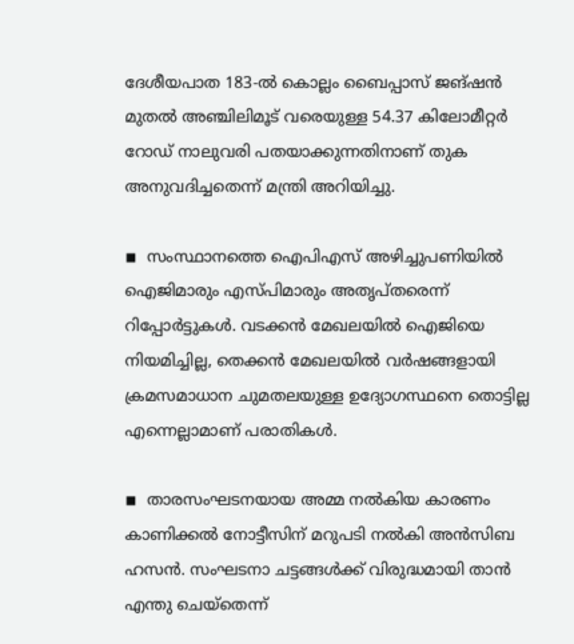ദേശീയപാത 183-ല്‍ കൊല്ലം ബൈപ്പാസ് ജങ്ഷന്‍ മുതല്‍ അഞ്ചിലിമൂട് വരെയുള്ള 54.37 കിലോമീറ്റര്‍ റോഡ് നാലുവരി പതയാക്കുന്നതിനാണ് തുക അനുവദിച്ചതെന്ന് മന്ത്രി അറിയിച്ചു.

◾  സംസ്ഥാനത്തെ ഐപിഎസ് അഴിച്ചുപണിയില്‍ ഐജിമാരും എസ്പിമാരും അതൃപ്തരെന്ന് റിപ്പോര്‍ട്ടുകള്‍. വടക്കന്‍ മേഖലയില്‍ ഐജിയെ നിയമിച്ചില്ല, തെക്കന്‍ മേഖലയില്‍ വര്‍ഷങ്ങളായി ക്രമസമാധാന ചുമതലയുള്ള ഉദ്യോഗസ്ഥനെ തൊട്ടില്ല എന്നെല്ലാമാണ് പരാതികള്‍.

◾  താരസംഘടനയായ അമ്മ നല്‍കിയ കാരണം കാണിക്കല്‍ നോട്ടീസിന് മറുപടി നല്‍കി അന്‍സിബ ഹസന്‍. സംഘടനാ ചട്ടങ്ങള്‍ക്ക് വിരുദ്ധമായി താന്‍ എന്തു ചെയ്തെന്ന്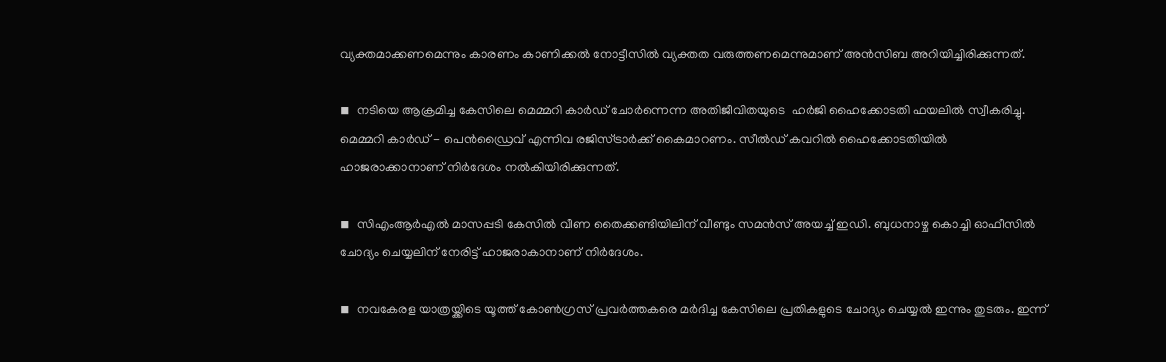വ്യക്തമാക്കണമെന്നും കാരണം കാണിക്കല്‍ നോട്ടീസില്‍ വ്യക്തത വരുത്തണമെന്നുമാണ് അന്‍സിബ അറിയിച്ചിരിക്കുന്നത്.

◾  നടിയെ ആക്രമിച്ച കേസിലെ മെമ്മറി കാര്‍ഡ് ചോര്‍ന്നെന്ന അതിജീവിതയുടെ  ഹര്‍ജി ഹൈക്കോടതി ഫയലില്‍ സ്വീകരിച്ചു. മെമ്മറി കാര്‍ഡ് - പെന്‍ഡ്രൈവ് എന്നിവ രജിസ്ട്രാര്‍ക്ക് കൈമാറണം. സീല്‍ഡ് കവറില്‍ ഹൈക്കോടതിയില്‍ ഹാജരാക്കാനാണ് നിര്‍ദേശം നല്‍കിയിരിക്കുന്നത്.

◾  സിഎംആര്‍എല്‍ മാസപ്പടി കേസില്‍ വീണ തൈക്കണ്ടിയിലിന് വീണ്ടും സമന്‍സ് അയച്ച് ഇഡി. ബുധനാഴ്ച കൊച്ചി ഓഫീസില്‍ ചോദ്യം ചെയ്യലിന് നേരിട്ട് ഹാജരാകാനാണ് നിര്‍ദേശം.

◾  നവകേരള യാത്രയ്ക്കിടെ യൂത്ത് കോണ്‍ഗ്രസ് പ്രവര്‍ത്തകരെ മര്‍ദിച്ച കേസിലെ പ്രതികളുടെ ചോദ്യം ചെയ്യല്‍ ഇന്നും തുടരും. ഇന്ന്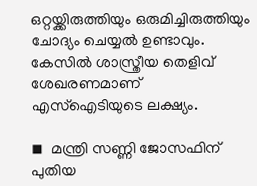ഒറ്റയ്ക്കിരുത്തിയും ഒരുമിച്ചിരുത്തിയും ചോദ്യം ചെയ്യല്‍ ഉണ്ടാവും. കേസില്‍ ശാസ്ത്രീയ തെളിവ് ശേഖരണമാണ് എസ്ഐടിയുടെ ലക്ഷ്യം.

◾  മന്ത്രി സണ്ണി ജോസഫിന് പുതിയ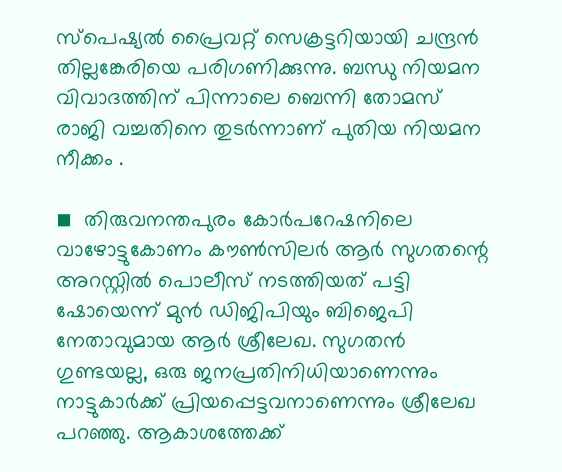സ്പെഷ്യല്‍ പ്രൈവറ്റ് സെക്രട്ടറിയായി ചന്ദ്രന്‍ തില്ലങ്കേരിയെ പരിഗണിക്കുന്നു. ബന്ധു നിയമന വിവാദത്തിന് പിന്നാലെ ബെന്നി തോമസ് രാജി വച്ചതിനെ തുടര്‍ന്നാണ് പുതിയ നിയമന നീക്കം .

◾  തിരുവനന്തപുരം കോര്‍പറേഷനിലെ വാഴോട്ടുകോണം കൗണ്‍സിലര്‍ ആര്‍ സുഗതന്റെ അറസ്റ്റില്‍ പൊലീസ് നടത്തിയത് പട്ടി ഷോയെന്ന് മുന്‍ ഡിജിപിയും ബിജെപി നേതാവുമായ ആര്‍ ശ്രീലേഖ. സുഗതന്‍ ഗുണ്ടയല്ല, ഒരു ജനപ്രതിനിധിയാണെന്നും നാട്ടുകാര്‍ക്ക് പ്രിയപ്പെട്ടവനാണെന്നും ശ്രീലേഖ പറഞ്ഞു. ആകാശത്തേക്ക്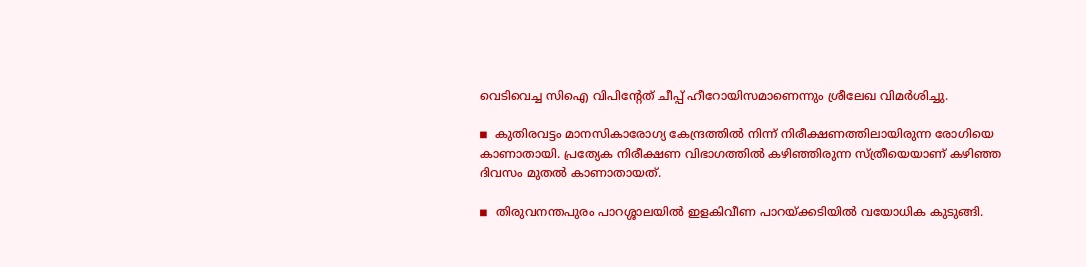വെടിവെച്ച സിഐ വിപിന്റേത് ചീപ്പ് ഹീറോയിസമാണെന്നും ശ്രീലേഖ വിമര്‍ശിച്ചു.

◾  കുതിരവട്ടം മാനസികാരോഗ്യ കേന്ദ്രത്തില്‍ നിന്ന് നിരീക്ഷണത്തിലായിരുന്ന രോഗിയെ കാണാതായി. പ്രത്യേക നിരീക്ഷണ വിഭാഗത്തില്‍ കഴിഞ്ഞിരുന്ന സ്ത്രീയെയാണ് കഴിഞ്ഞ ദിവസം മുതല്‍ കാണാതായത്.

◾  തിരുവനന്തപുരം പാറശ്ശാലയില്‍ ഇളകിവീണ പാറയ്ക്കടിയില്‍ വയോധിക കുടുങ്ങി.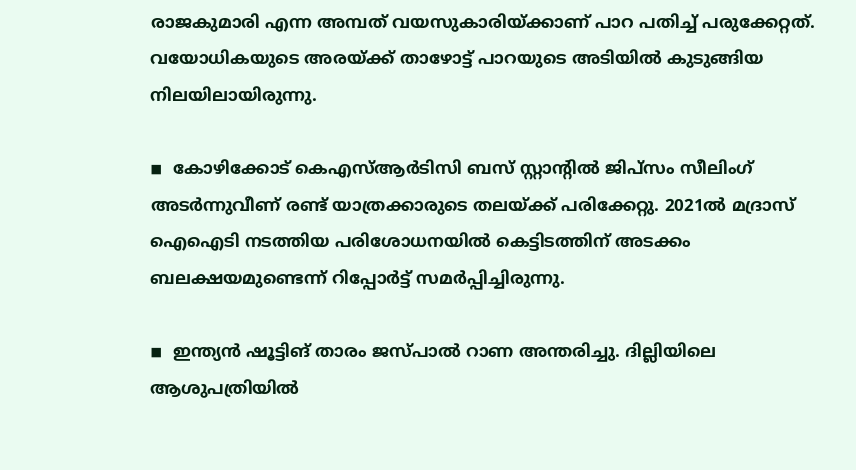രാജകുമാരി എന്ന അമ്പത് വയസുകാരിയ്ക്കാണ് പാറ പതിച്ച് പരുക്കേറ്റത്. വയോധികയുടെ അരയ്ക്ക് താഴോട്ട് പാറയുടെ അടിയില്‍ കുടുങ്ങിയ നിലയിലായിരുന്നു.

◾  കോഴിക്കോട് കെഎസ്ആര്‍ടിസി ബസ് സ്റ്റാന്റില്‍ ജിപ്സം സീലിംഗ് അടര്‍ന്നുവീണ് രണ്ട് യാത്രക്കാരുടെ തലയ്ക്ക് പരിക്കേറ്റു. 2021ല്‍ മദ്രാസ് ഐഐടി നടത്തിയ പരിശോധനയില്‍ കെട്ടിടത്തിന് അടക്കം ബലക്ഷയമുണ്ടെന്ന് റിപ്പോര്‍ട്ട് സമര്‍പ്പിച്ചിരുന്നു.

◾  ഇന്ത്യന്‍ ഷൂട്ടിങ് താരം ജസ്പാല്‍ റാണ അന്തരിച്ചു. ദില്ലിയിലെ ആശുപത്രിയില്‍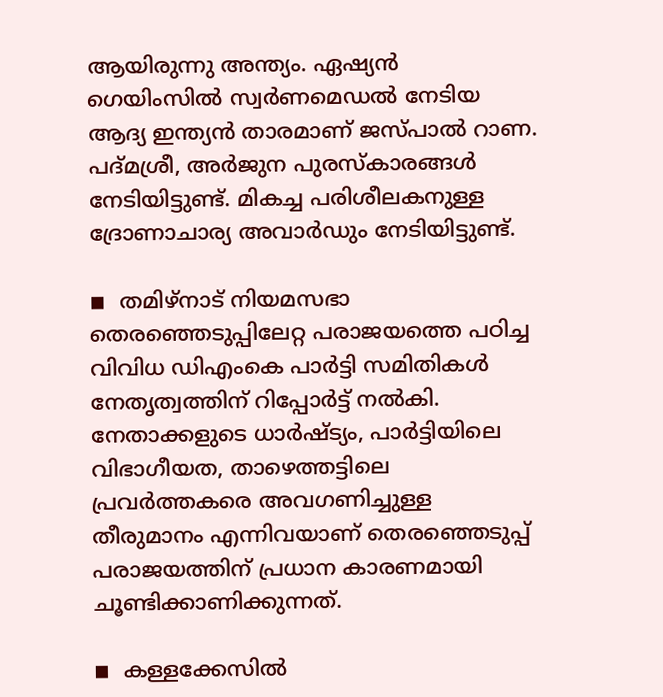ആയിരുന്നു അന്ത്യം. ഏഷ്യന്‍ ഗെയിംസില്‍ സ്വര്‍ണമെഡല്‍ നേടിയ ആദ്യ ഇന്ത്യന്‍ താരമാണ് ജസ്പാല്‍ റാണ. പദ്മശ്രീ, അര്‍ജുന പുരസ്‌കാരങ്ങള്‍ നേടിയിട്ടുണ്ട്. മികച്ച പരിശീലകനുള്ള ദ്രോണാചാര്യ അവാര്‍ഡും നേടിയിട്ടുണ്ട്.

◾  തമിഴ്‌നാട് നിയമസഭാ തെരഞ്ഞെടുപ്പിലേറ്റ പരാജയത്തെ പഠിച്ച വിവിധ ഡിഎംകെ പാര്‍ട്ടി സമിതികള്‍ നേതൃത്വത്തിന് റിപ്പോര്‍ട്ട് നല്‍കി. നേതാക്കളുടെ ധാര്‍ഷ്ട്യം, പാര്‍ട്ടിയിലെ വിഭാഗീയത, താഴെത്തട്ടിലെ പ്രവര്‍ത്തകരെ അവഗണിച്ചുള്ള തീരുമാനം എന്നിവയാണ് തെരഞ്ഞെടുപ്പ് പരാജയത്തിന് പ്രധാന കാരണമായി  ചൂണ്ടിക്കാണിക്കുന്നത്.

◾  കള്ളക്കേസില്‍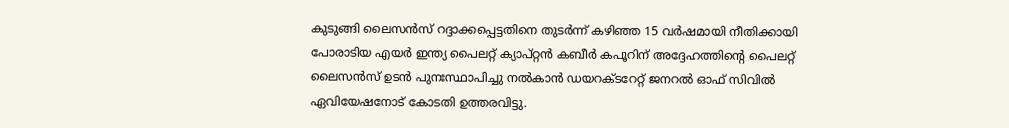കുടുങ്ങി ലൈസന്‍സ് റദ്ദാക്കപ്പെട്ടതിനെ തുടര്‍ന്ന് കഴിഞ്ഞ 15 വര്‍ഷമായി നീതിക്കായി പോരാടിയ എയര്‍ ഇന്ത്യ പൈലറ്റ് ക്യാപ്റ്റന്‍ കബീര്‍ കപൂറിന് അദ്ദേഹത്തിന്റെ പൈലറ്റ് ലൈസന്‍സ് ഉടന്‍ പുനഃസ്ഥാപിച്ചു നല്‍കാന്‍ ഡയറക്ടറേറ്റ് ജനറല്‍ ഓഫ് സിവില്‍ ഏവിയേഷനോട് കോടതി ഉത്തരവിട്ടു.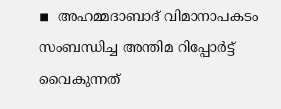◾  അഹമ്മദാബാദ് വിമാനാപകടം സംബന്ധിച്ച അന്തിമ റിപ്പോര്‍ട്ട് വൈകുന്നത്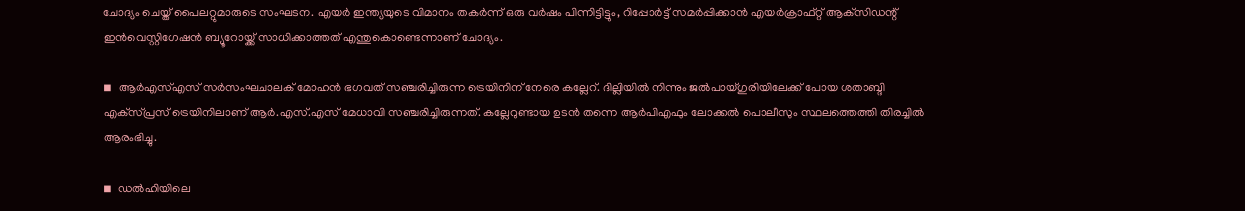ചോദ്യം ചെയ്ത് പൈലറ്റുമാരുടെ സംഘടന. എയര്‍ ഇന്ത്യയുടെ വിമാനം തകര്‍ന്ന് ഒരു വര്‍ഷം പിന്നിട്ടിട്ടും, റിപ്പോര്‍ട്ട് സമര്‍പ്പിക്കാന്‍ എയര്‍ക്രാഫ്റ്റ് ആക്‌സിഡന്റ് ഇന്‍വെസ്റ്റിഗേഷന്‍ ബ്യൂറോയ്ക്ക് സാധിക്കാത്തത് എന്തുകൊണ്ടെന്നാണ് ചോദ്യം.

◾  ആര്‍എസ്എസ് സര്‍സംഘചാലക് മോഹന്‍ ഭഗവത് സഞ്ചരിച്ചിരുന്ന ട്രെയിനിന് നേരെ കല്ലേറ്. ദില്ലിയില്‍ നിന്നും ജല്‍പായ്ഗുരിയിലേക്ക് പോയ ശതാബ്ദി എക്‌സ്പ്രസ് ട്രെയിനിലാണ് ആര്‍.എസ്.എസ് മേധാവി സഞ്ചരിച്ചിരുന്നത്. കല്ലേറുണ്ടായ ഉടന്‍ തന്നെ ആര്‍പിഎഫും ലോക്കല്‍ പൊലീസും സ്ഥലത്തെത്തി തിരച്ചില്‍ ആരംഭിച്ചു.

◾  ഡല്‍ഹിയിലെ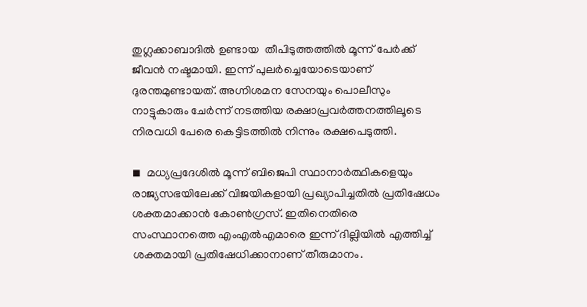തുഗ്ലക്കാബാദില്‍ ഉണ്ടായ  തീപിടുത്തത്തില്‍ മൂന്ന് പേര്‍ക്ക് ജീവന്‍ നഷ്ടമായി. ഇന്ന് പുലര്‍ച്ചെയോടെയാണ് ദുരന്തമുണ്ടായത്. അഗ്നിശമന സേനയും പൊലീസും നാട്ടുകാരും ചേര്‍ന്ന് നടത്തിയ രക്ഷാപ്രവര്‍ത്തനത്തിലൂടെ നിരവധി പേരെ കെട്ടിടത്തില്‍ നിന്നും രക്ഷപെടുത്തി.

◾  മധ്യപ്രദേശില്‍ മൂന്ന് ബിജെപി സ്ഥാനാര്‍ത്ഥികളെയും രാജ്യസഭയിലേക്ക് വിജയികളായി പ്രഖ്യാപിച്ചതില്‍ പ്രതിഷേധം ശക്തമാക്കാന്‍ കോണ്‍ഗ്രസ്. ഇതിനെതിരെ സംസ്ഥാനത്തെ എംഎല്‍എമാരെ ഇന്ന് ദില്ലിയില്‍ എത്തിച്ച് ശക്തമായി പ്രതിഷേധിക്കാനാണ് തീരുമാനം.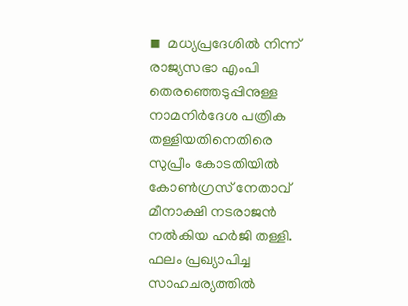◾  മധ്യപ്രദേശില്‍ നിന്ന് രാജ്യസഭാ എംപി തെരഞ്ഞെടുപ്പിനുള്ള നാമനിര്‍ദേശ പത്രിക തള്ളിയതിനെതിരെ സുപ്രീം കോടതിയില്‍ കോണ്‍ഗ്രസ് നേതാവ് മീനാക്ഷി നടരാജന്‍ നല്‍കിയ ഹര്‍ജി തള്ളി. ഫലം പ്രഖ്യാപിച്ച സാഹചര്യത്തില്‍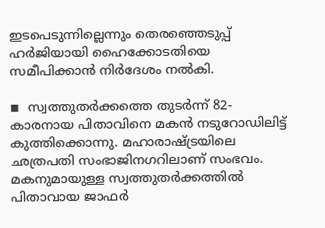ഇടപെടുന്നില്ലെന്നും തെരഞ്ഞെടുപ്പ് ഹര്‍ജിയായി ഹൈക്കോടതിയെ സമീപിക്കാന്‍ നിര്‍ദേശം നല്‍കി.

◾  സ്വത്തുതര്‍ക്കത്തെ തുടര്‍ന്ന് 82-കാരനായ പിതാവിനെ മകന്‍ നടുറോഡിലിട്ട് കുത്തിക്കൊന്നു. മഹാരാഷ്ട്രയിലെ ഛത്രപതി സംഭാജിനഗറിലാണ് സംഭവം. മകനുമായുള്ള സ്വത്തുതര്‍ക്കത്തില്‍ പിതാവായ ജാഫര്‍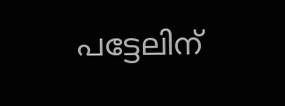പട്ടേലിന്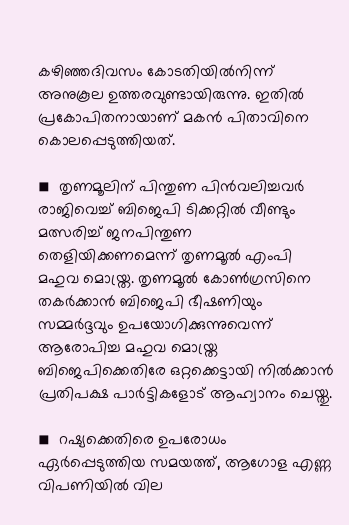കഴിഞ്ഞദിവസം കോടതിയില്‍നിന്ന് അനുകൂല ഉത്തരവുണ്ടായിരുന്നു. ഇതില്‍ പ്രകോപിതനായാണ് മകന്‍ പിതാവിനെ കൊലപ്പെടുത്തിയത്.

◾  തൃണമൂലിന് പിന്തുണ പിന്‍വലിച്ചവര്‍ രാജിവെച്ച് ബിജെപി ടിക്കറ്റില്‍ വീണ്ടും മത്സരിച്ച് ജനപിന്തുണ തെളിയിക്കണമെന്ന് തൃണമൂല്‍ എംപി മഹുവ മൊയ്ത്ര. തൃണമൂല്‍ കോണ്‍ഗ്രസിനെ തകര്‍ക്കാന്‍ ബിജെപി ഭീഷണിയും സമ്മര്‍ദ്ദവും ഉപയോഗിക്കുന്നുവെന്ന് ആരോപിച്ച മഹുവ മൊയ്ത്ര ബിജെപിക്കെതിരേ ഒറ്റക്കെട്ടായി നില്‍ക്കാന്‍ പ്രതിപക്ഷ പാര്‍ട്ടികളോട് ആഹ്വാനം ചെയ്തു.

◾  റഷ്യക്കെതിരെ ഉപരോധം ഏര്‍പ്പെടുത്തിയ സമയത്ത്, ആഗോള എണ്ണ വിപണിയില്‍ വില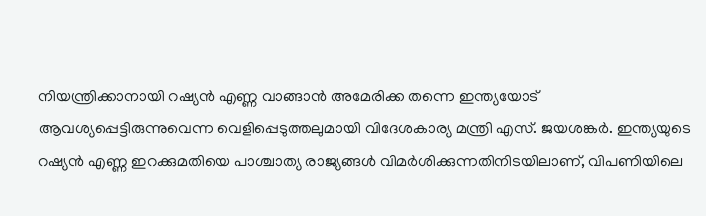നിയന്ത്രിക്കാനായി റഷ്യന്‍ എണ്ണ വാങ്ങാന്‍ അമേരിക്ക തന്നെ ഇന്ത്യയോട് ആവശ്യപ്പെട്ടിരുന്നുവെന്ന വെളിപ്പെടുത്തലുമായി വിദേശകാര്യ മന്ത്രി എസ്. ജയശങ്കര്‍. ഇന്ത്യയുടെ റഷ്യന്‍ എണ്ണ ഇറക്കുമതിയെ പാശ്ചാത്യ രാജ്യങ്ങള്‍ വിമര്‍ശിക്കുന്നതിനിടയിലാണ്, വിപണിയിലെ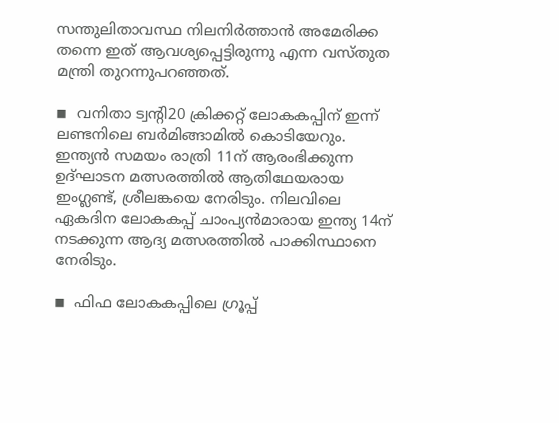സന്തുലിതാവസ്ഥ നിലനിര്‍ത്താന്‍ അമേരിക്ക തന്നെ ഇത് ആവശ്യപ്പെട്ടിരുന്നു എന്ന വസ്തുത മന്ത്രി തുറന്നുപറഞ്ഞത്.

◾  വനിതാ ട്വന്റി20 ക്രിക്കറ്റ് ലോകകപ്പിന് ഇന്ന് ലണ്ടനിലെ ബര്‍മിങ്ങാമില്‍ കൊടിയേറും. ഇന്ത്യന്‍ സമയം രാത്രി 11ന് ആരംഭിക്കുന്ന ഉദ്ഘാടന മത്സരത്തില്‍ ആതിഥേയരായ ഇംഗ്ലണ്ട്, ശ്രീലങ്കയെ നേരിടും. നിലവിലെ ഏകദിന ലോകകപ്പ് ചാംപ്യന്‍മാരായ ഇന്ത്യ 14ന് നടക്കുന്ന ആദ്യ മത്സരത്തില്‍ പാക്കിസ്ഥാനെ നേരിടും.

◾  ഫിഫ ലോകകപ്പിലെ ഗ്രൂപ്പ്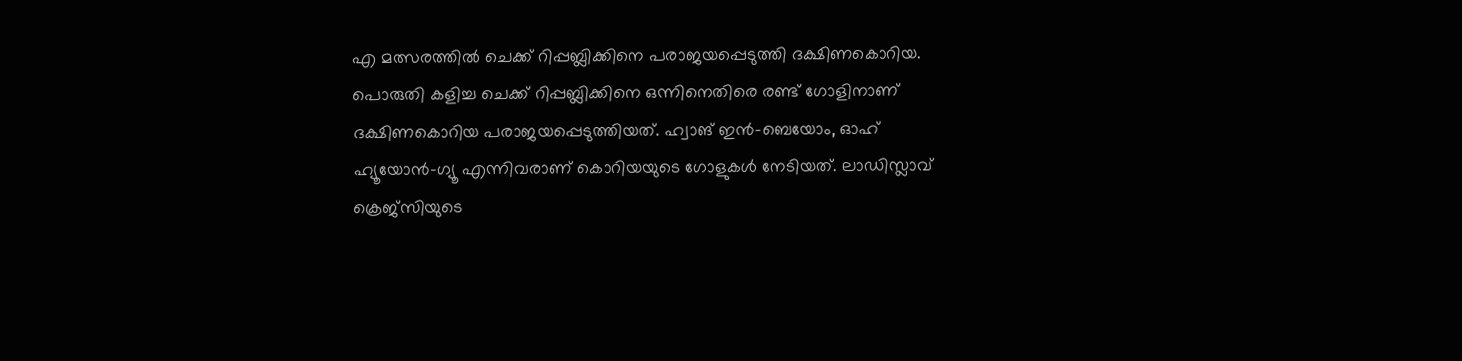എ മത്സരത്തില്‍ ചെക്ക് റിപ്പബ്ലിക്കിനെ പരാജയപ്പെടുത്തി ദക്ഷിണകൊറിയ. പൊരുതി കളിച്ച ചെക്ക് റിപ്പബ്ലിക്കിനെ ഒന്നിനെതിരെ രണ്ട് ഗോളിനാണ് ദക്ഷിണകൊറിയ പരാജയപ്പെടുത്തിയത്. ഹ്വാങ് ഇന്‍-ബെയോം, ഓഹ് ഹ്യൂയോന്‍-ഗ്യൂ എന്നിവരാണ് കൊറിയയുടെ ഗോളുകള്‍ നേടിയത്. ലാഡിസ്ലാവ് ക്രെജ്‌സിയുടെ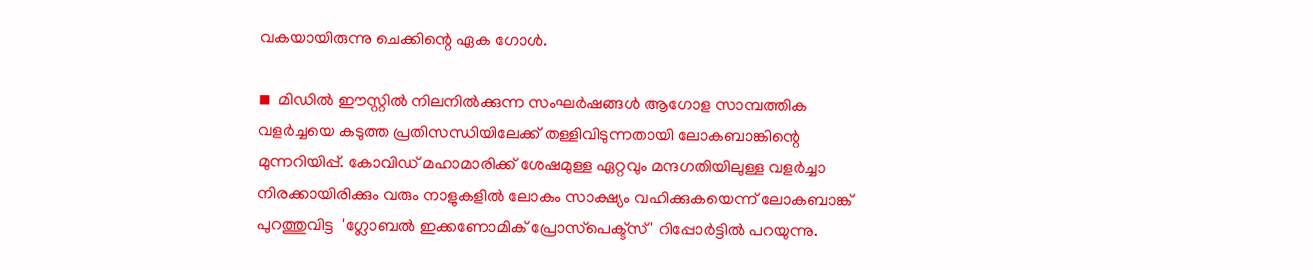വകയായിരുന്നു ചെക്കിന്റെ ഏക ഗോള്‍.

◾  മിഡില്‍ ഈസ്റ്റില്‍ നിലനില്‍ക്കുന്ന സംഘര്‍ഷങ്ങള്‍ ആഗോള സാമ്പത്തിക വളര്‍ച്ചയെ കടുത്ത പ്രതിസന്ധിയിലേക്ക് തള്ളിവിടുന്നതായി ലോകബാങ്കിന്റെ മുന്നറിയിപ്പ്. കോവിഡ് മഹാമാരിക്ക് ശേഷമുള്ള ഏറ്റവും മന്ദഗതിയിലുള്ള വളര്‍ച്ചാ നിരക്കായിരിക്കും വരും നാളുകളില്‍ ലോകം സാക്ഷ്യം വഹിക്കുകയെന്ന് ലോകബാങ്ക് പുറത്തുവിട്ട  'ഗ്ലോബല്‍ ഇക്കണോമിക് പ്രോസ്‌പെക്ട്‌സ്' റിപ്പോര്‍ട്ടില്‍ പറയുന്നു.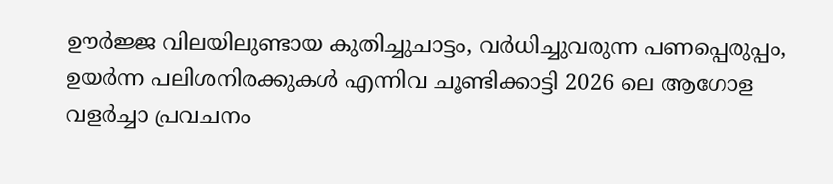ഊര്‍ജ്ജ വിലയിലുണ്ടായ കുതിച്ചുചാട്ടം, വര്‍ധിച്ചുവരുന്ന പണപ്പെരുപ്പം, ഉയര്‍ന്ന പലിശനിരക്കുകള്‍ എന്നിവ ചൂണ്ടിക്കാട്ടി 2026 ലെ ആഗോള വളര്‍ച്ചാ പ്രവചനം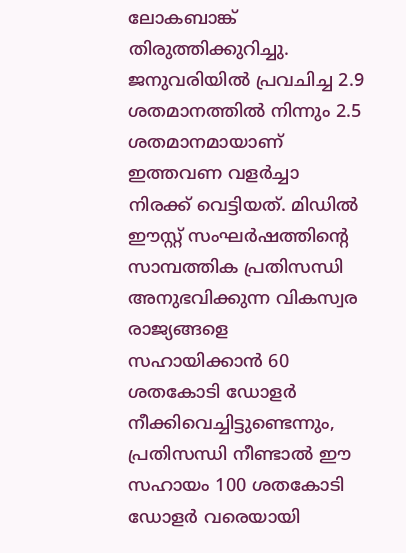ലോകബാങ്ക് തിരുത്തിക്കുറിച്ചു. ജനുവരിയില്‍ പ്രവചിച്ച 2.9 ശതമാനത്തില്‍ നിന്നും 2.5 ശതമാനമായാണ് ഇത്തവണ വളര്‍ച്ചാ നിരക്ക് വെട്ടിയത്. മിഡില്‍ ഈസ്റ്റ് സംഘര്‍ഷത്തിന്റെ സാമ്പത്തിക പ്രതിസന്ധി അനുഭവിക്കുന്ന വികസ്വര രാജ്യങ്ങളെ സഹായിക്കാന്‍ 60 ശതകോടി ഡോളര്‍ നീക്കിവെച്ചിട്ടുണ്ടെന്നും, പ്രതിസന്ധി നീണ്ടാല്‍ ഈ സഹായം 100 ശതകോടി ഡോളര്‍ വരെയായി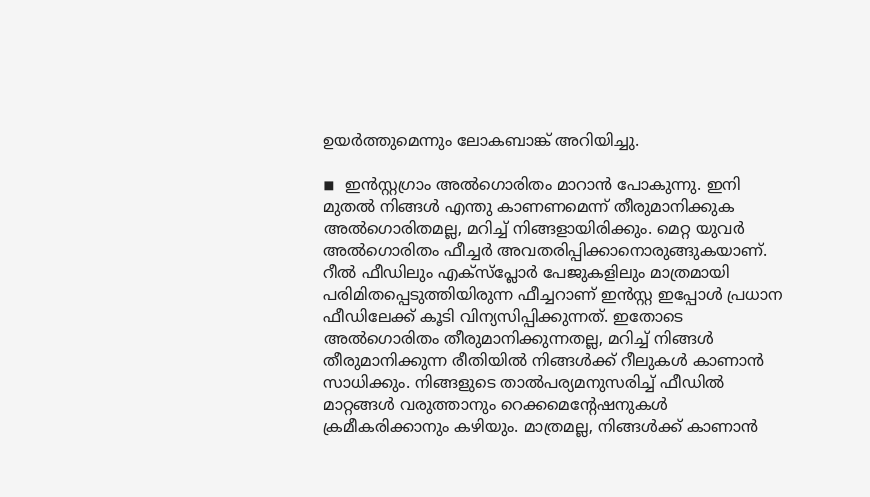ഉയര്‍ത്തുമെന്നും ലോകബാങ്ക് അറിയിച്ചു.

◾  ഇന്‍സ്റ്റഗ്രാം അല്‍ഗൊരിതം മാറാന്‍ പോകുന്നു. ഇനി മുതല്‍ നിങ്ങള്‍ എന്തു കാണണമെന്ന് തീരുമാനിക്കുക അല്‍ഗൊരിതമല്ല, മറിച്ച് നിങ്ങളായിരിക്കും. മെറ്റ യുവര്‍ അല്‍ഗൊരിതം ഫീച്ചര്‍ അവതരിപ്പിക്കാനൊരുങ്ങുകയാണ്. റീല്‍ ഫീഡിലും എക്‌സ്‌പ്ലോര്‍ പേജുകളിലും മാത്രമായി പരിമിതപ്പെടുത്തിയിരുന്ന ഫീച്ചറാണ് ഇന്‍സ്റ്റ ഇപ്പോള്‍ പ്രധാന ഫീഡിലേക്ക് കൂടി വിന്യസിപ്പിക്കുന്നത്. ഇതോടെ അല്‍ഗൊരിതം തീരുമാനിക്കുന്നതല്ല, മറിച്ച് നിങ്ങള്‍ തീരുമാനിക്കുന്ന രീതിയില്‍ നിങ്ങള്‍ക്ക് റീലുകള്‍ കാണാന്‍ സാധിക്കും. നിങ്ങളുടെ താല്‍പര്യമനുസരിച്ച് ഫീഡില്‍ മാറ്റങ്ങള്‍ വരുത്താനും റെക്കമെന്റേഷനുകള്‍ ക്രമീകരിക്കാനും കഴിയും. മാത്രമല്ല, നിങ്ങള്‍ക്ക് കാണാന്‍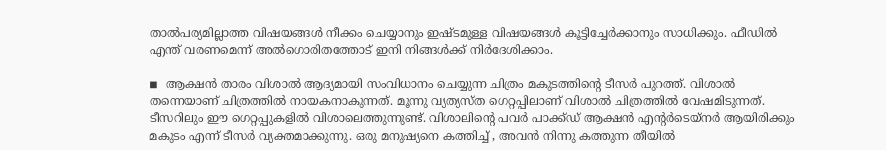താല്‍പര്യമില്ലാത്ത വിഷയങ്ങള്‍ നീക്കം ചെയ്യാനും ഇഷ്ടമുള്ള വിഷയങ്ങള്‍ കൂട്ടിച്ചേര്‍ക്കാനും സാധിക്കും. ഫീഡില്‍ എന്ത് വരണമെന്ന് അല്‍ഗൊരിതത്തോട് ഇനി നിങ്ങള്‍ക്ക് നിര്‍ദേശിക്കാം.

◾  ആക്ഷന്‍ താരം വിശാല്‍ ആദ്യമായി സംവിധാനം ചെയ്യുന്ന ചിത്രം മകുടത്തിന്റെ ടീസര്‍ പുറത്ത്. വിശാല്‍ തന്നെയാണ് ചിത്രത്തില്‍ നായകനാകുന്നത്. മൂന്നു വ്യത്യസ്ത ഗെറ്റപ്പിലാണ് വിശാല്‍ ചിത്രത്തില്‍ വേഷമിടുന്നത്. ടീസറിലും ഈ ഗെറ്റപ്പുകളില്‍ വിശാലെത്തുന്നുണ്ട്. വിശാലിന്റെ പവര്‍ പാക്ക്ഡ് ആക്ഷന്‍ എന്റര്‍ടെയ്‌നര്‍ ആയിരിക്കും മകുടം എന്ന് ടീസര്‍ വ്യക്തമാക്കുന്നു. ഒരു മനുഷ്യനെ കത്തിച്ച് , അവന്‍ നിന്നു കത്തുന്ന തീയില്‍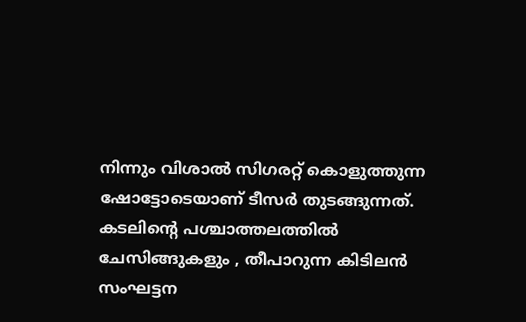നിന്നും വിശാല്‍ സിഗരറ്റ് കൊളുത്തുന്ന ഷോട്ടോടെയാണ് ടീസര്‍ തുടങ്ങുന്നത്. കടലിന്റെ പശ്ചാത്തലത്തില്‍ ചേസിങ്ങുകളും , തീപാറുന്ന കിടിലന്‍ സംഘട്ടന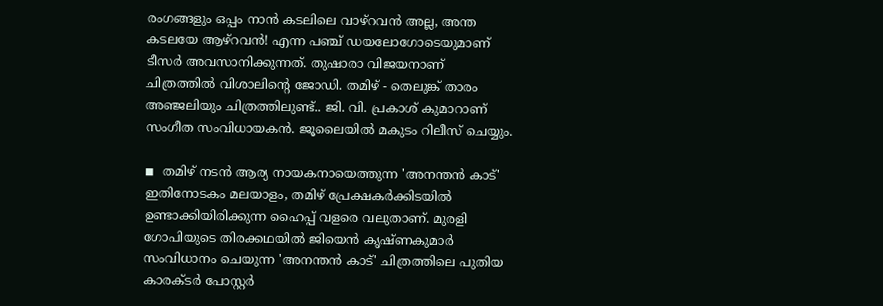രംഗങ്ങളും ഒപ്പം നാന്‍ കടലിലെ വാഴ്‌റവന്‍ അല്ല, അന്ത കടലയേ ആഴ്‌റവന്‍! എന്ന പഞ്ച് ഡയലോഗോടെയുമാണ് ടീസര്‍ അവസാനിക്കുന്നത്. തുഷാരാ വിജയനാണ് ചിത്രത്തില്‍ വിശാലിന്റെ ജോഡി. തമിഴ് - തെലുങ്ക് താരം അഞ്ജലിയും ചിത്രത്തിലുണ്ട്.. ജി. വി. പ്രകാശ് കുമാറാണ് സംഗീത സംവിധായകന്‍. ജൂലൈയില്‍ മകുടം റിലീസ് ചെയ്യും.

◾  തമിഴ് നടന്‍ ആര്യ നായകനായെത്തുന്ന 'അനന്തന്‍ കാട്' ഇതിനോടകം മലയാളം, തമിഴ് പ്രേക്ഷകര്‍ക്കിടയില്‍ ഉണ്ടാക്കിയിരിക്കുന്ന ഹൈപ്പ് വളരെ വലുതാണ്. മുരളി ഗോപിയുടെ തിരക്കഥയില്‍ ജിയെന്‍ കൃഷ്ണകുമാര്‍ സംവിധാനം ചെയുന്ന 'അനന്തന്‍ കാട്' ചിത്രത്തിലെ പുതിയ കാരക്ടര്‍ പോസ്റ്റര്‍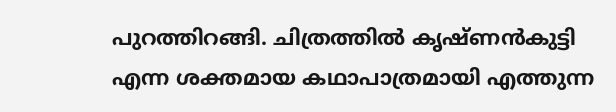പുറത്തിറങ്ങി. ചിത്രത്തില്‍ കൃഷ്ണന്‍കുട്ടി എന്ന ശക്തമായ കഥാപാത്രമായി എത്തുന്ന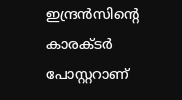ഇന്ദ്രന്‍സിന്റെ കാരക്ടര്‍ പോസ്റ്ററാണ്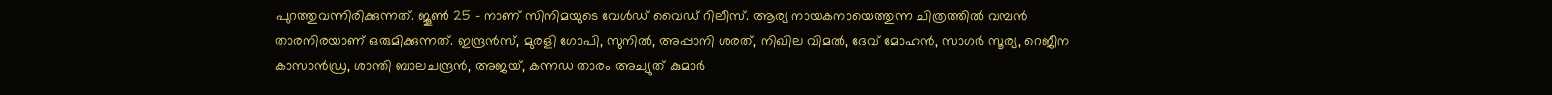പുറത്തുവന്നിരിക്കുന്നത്. ജൂണ്‍ 25 - നാണ് സിനിമയുടെ വേള്‍ഡ് വൈഡ് റിലീസ്. ആര്യ നായകനായെത്തുന്ന ചിത്രത്തില്‍ വമ്പന്‍ താരനിരയാണ് ഒരുമിക്കുന്നത്. ഇന്ദ്രന്‍സ്, മുരളി ഗോപി, സുനില്‍, അപ്പാനി ശരത്, നിഖില വിമല്‍, ദേവ് മോഹന്‍, സാഗര്‍ സൂര്യ, റെജീന കാസാന്‍ഡ്ര, ശാന്തി ബാലചന്ദ്രന്‍, അജയ്, കന്നഡ താരം അച്യുത് കുമാര്‍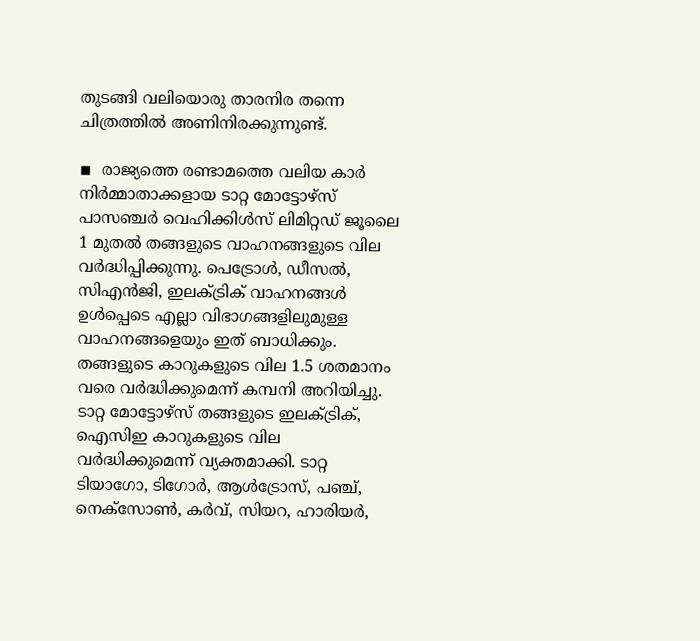തുടങ്ങി വലിയൊരു താരനിര തന്നെ ചിത്രത്തില്‍ അണിനിരക്കുന്നുണ്ട്.

◾  രാജ്യത്തെ രണ്ടാമത്തെ വലിയ കാര്‍ നിര്‍മ്മാതാക്കളായ ടാറ്റ മോട്ടോഴ്സ് പാസഞ്ചര്‍ വെഹിക്കിള്‍സ് ലിമിറ്റഡ് ജൂലൈ 1 മുതല്‍ തങ്ങളുടെ വാഹനങ്ങളുടെ വില വര്‍ദ്ധിപ്പിക്കുന്നു. പെട്രോള്‍, ഡീസല്‍, സിഎന്‍ജി, ഇലക്ട്രിക് വാഹനങ്ങള്‍ ഉള്‍പ്പെടെ എല്ലാ വിഭാഗങ്ങളിലുമുള്ള വാഹനങ്ങളെയും ഇത് ബാധിക്കും. തങ്ങളുടെ കാറുകളുടെ വില 1.5 ശതമാനം വരെ വര്‍ദ്ധിക്കുമെന്ന് കമ്പനി അറിയിച്ചു. ടാറ്റ മോട്ടോഴ്സ് തങ്ങളുടെ ഇലക്ട്രിക്, ഐസിഇ കാറുകളുടെ വില വര്‍ദ്ധിക്കുമെന്ന് വ്യക്തമാക്കി. ടാറ്റ ടിയാഗോ, ടിഗോര്‍, ആള്‍ട്രോസ്, പഞ്ച്, നെക്സോണ്‍, കര്‍വ്, സിയറ, ഹാരിയര്‍,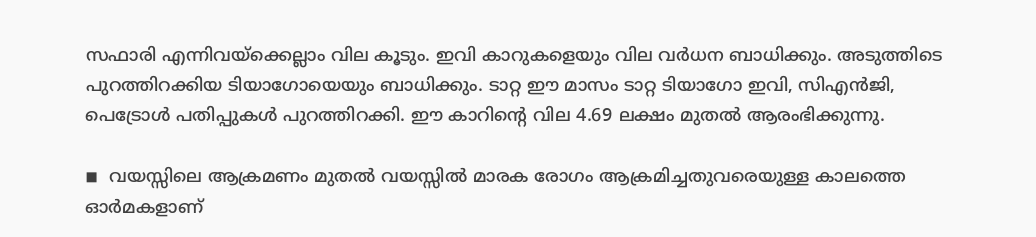സഫാരി എന്നിവയ്ക്കെല്ലാം വില കൂടും. ഇവി കാറുകളെയും വില വര്‍ധന ബാധിക്കും. അടുത്തിടെ പുറത്തിറക്കിയ ടിയാഗോയെയും ബാധിക്കും. ടാറ്റ ഈ മാസം ടാറ്റ ടിയാഗോ ഇവി, സിഎന്‍ജി, പെട്രോള്‍ പതിപ്പുകള്‍ പുറത്തിറക്കി. ഈ കാറിന്റെ വില 4.69 ലക്ഷം മുതല്‍ ആരംഭിക്കുന്നു.

◾  വയസ്സിലെ ആക്രമണം മുതല്‍ വയസ്സില്‍ മാരക രോഗം ആക്രമിച്ചതുവരെയുള്ള കാലത്തെ ഓര്‍മകളാണ്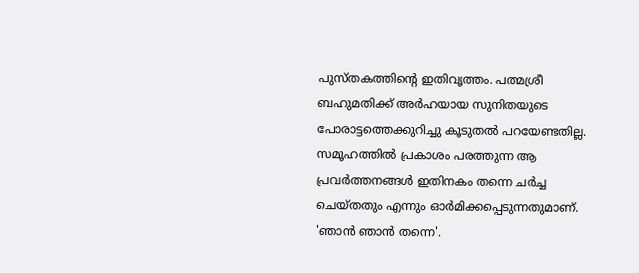പുസ്തകത്തിന്റെ ഇതിവൃത്തം. പത്മശ്രീ ബഹുമതിക്ക് അര്‍ഹയായ സുനിതയുടെ പോരാട്ടത്തെക്കുറിച്ചു കൂടുതല്‍ പറയേണ്ടതില്ല. സമൂഹത്തില്‍ പ്രകാശം പരത്തുന്ന ആ പ്രവര്‍ത്തനങ്ങള്‍ ഇതിനകം തന്നെ ചര്‍ച്ച ചെയ്തതും എന്നും ഓര്‍മിക്കപ്പെടുന്നതുമാണ്. 'ഞാന്‍ ഞാന്‍ തന്നെ'.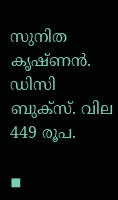സുനിത കൃഷ്ണന്‍. ഡിസി ബുക്‌സ്. വില 449 രൂപ.

◾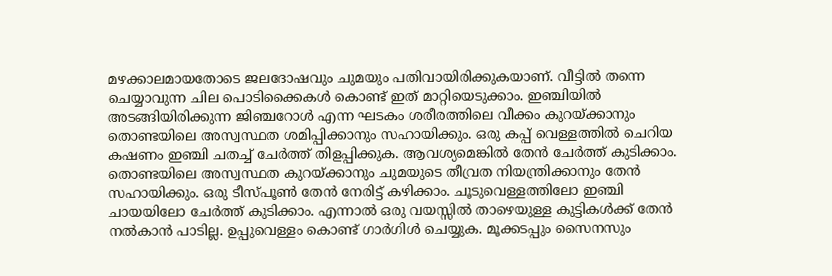മഴക്കാലമായതോടെ ജലദോഷവും ചുമയും പതിവായിരിക്കുകയാണ്. വീട്ടില്‍ തന്നെ ചെയ്യാവുന്ന ചില പൊടിക്കൈകള്‍ കൊണ്ട് ഇത് മാറ്റിയെടുക്കാം. ഇഞ്ചിയില്‍ അടങ്ങിയിരിക്കുന്ന ജിഞ്ചറോള്‍ എന്ന ഘടകം ശരീരത്തിലെ വീക്കം കുറയ്ക്കാനും തൊണ്ടയിലെ അസ്വസ്ഥത ശമിപ്പിക്കാനും സഹായിക്കും. ഒരു കപ്പ് വെള്ളത്തില്‍ ചെറിയ കഷണം ഇഞ്ചി ചതച്ച് ചേര്‍ത്ത് തിളപ്പിക്കുക. ആവശ്യമെങ്കില്‍ തേന്‍ ചേര്‍ത്ത് കുടിക്കാം. തൊണ്ടയിലെ അസ്വസ്ഥത കുറയ്ക്കാനും ചുമയുടെ തീവ്രത നിയന്ത്രിക്കാനും തേന്‍ സഹായിക്കും. ഒരു ടീസ്പൂണ്‍ തേന്‍ നേരിട്ട് കഴിക്കാം. ചൂടുവെള്ളത്തിലോ ഇഞ്ചി ചായയിലോ ചേര്‍ത്ത് കുടിക്കാം. എന്നാല്‍ ഒരു വയസ്സില്‍ താഴെയുള്ള കുട്ടികള്‍ക്ക് തേന്‍ നല്‍കാന്‍ പാടില്ല. ഉപ്പുവെള്ളം കൊണ്ട് ഗാര്‍ഗിള്‍ ചെയ്യുക. മൂക്കടപ്പും സൈനസും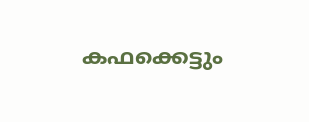കഫക്കെട്ടും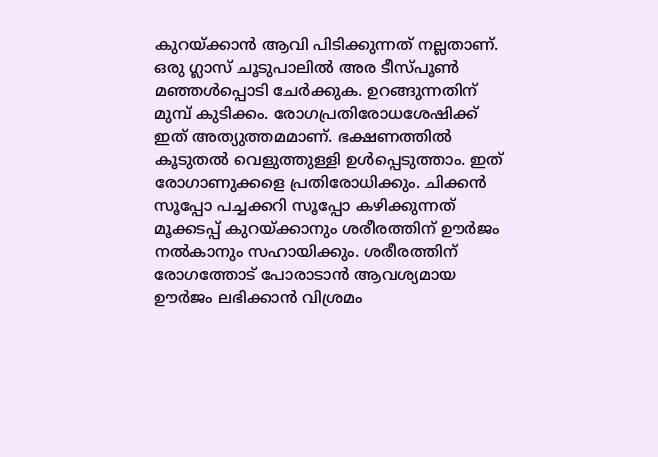കുറയ്ക്കാന്‍ ആവി പിടിക്കുന്നത് നല്ലതാണ്. ഒരു ഗ്ലാസ് ചൂടുപാലില്‍ അര ടീസ്പൂണ്‍ മഞ്ഞള്‍പ്പൊടി ചേര്‍ക്കുക. ഉറങ്ങുന്നതിന് മുമ്പ് കുടിക്കം. രോഗപ്രതിരോധശേഷിക്ക് ഇത് അത്യുത്തമമാണ്. ഭക്ഷണത്തില്‍ കൂടുതല്‍ വെളുത്തുള്ളി ഉള്‍പ്പെടുത്താം. ഇത് രോഗാണുക്കളെ പ്രതിരോധിക്കും. ചിക്കന്‍ സൂപ്പോ പച്ചക്കറി സൂപ്പോ കഴിക്കുന്നത് മൂക്കടപ്പ് കുറയ്ക്കാനും ശരീരത്തിന് ഊര്‍ജം നല്‍കാനും സഹായിക്കും. ശരീരത്തിന് രോഗത്തോട് പോരാടാന്‍ ആവശ്യമായ ഊര്‍ജം ലഭിക്കാന്‍ വിശ്രമം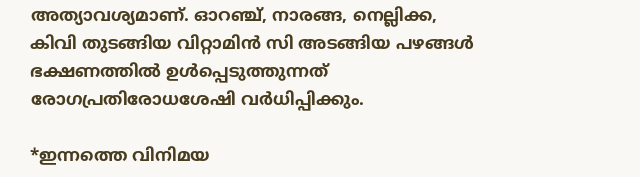അത്യാവശ്യമാണ്. ഓറഞ്ച്, നാരങ്ങ, നെല്ലിക്ക, കിവി തുടങ്ങിയ വിറ്റാമിന്‍ സി അടങ്ങിയ പഴങ്ങള്‍ ഭക്ഷണത്തില്‍ ഉള്‍പ്പെടുത്തുന്നത് രോഗപ്രതിരോധശേഷി വര്‍ധിപ്പിക്കും.

*ഇന്നത്തെ വിനിമയ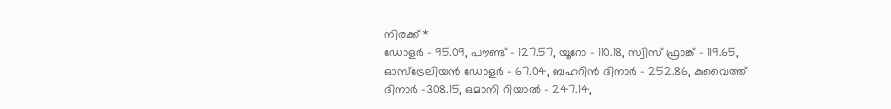നിരക്ക്*
ഡോളര്‍ - 95.09, പൗണ്ട് - 127.57, യൂറോ - 110.18, സ്വിസ് ഫ്രാങ്ക് - 119.65, ഓസ്ട്രേലിയന്‍ ഡോളര്‍ - 67.04, ബഹറിന്‍ ദിനാര്‍ - 252.86, കുവൈത്ത് ദിനാര്‍ -308.15, ഒമാനി റിയാല്‍ - 247.14,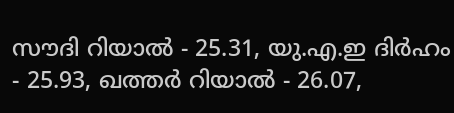സൗദി റിയാല്‍ - 25.31, യു.എ.ഇ ദിര്‍ഹം - 25.93, ഖത്തര്‍ റിയാല്‍ - 26.07,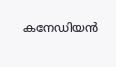കനേഡിയന്‍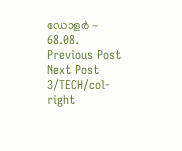ഡോളര്‍ - 68.08.
Previous Post Next Post
3/TECH/col-right